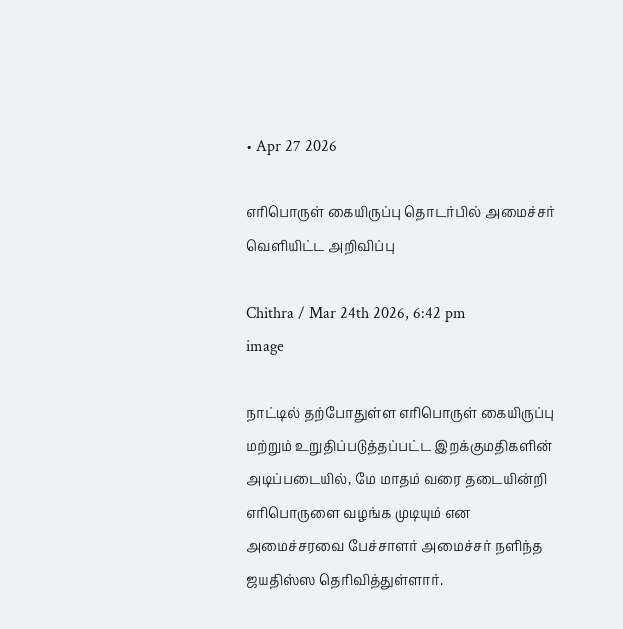• Apr 27 2026

எரிபொருள் கையிருப்பு தொடர்பில் அமைச்சர் வெளியிட்ட அறிவிப்பு

Chithra / Mar 24th 2026, 6:42 pm
image

நாட்டில் தற்போதுள்ள எரிபொருள் கையிருப்பு மற்றும் உறுதிப்படுத்தப்பட்ட இறக்குமதிகளின் அடிப்படையில், மே மாதம் வரை தடையின்றி எரிபொருளை வழங்க முடியும் என அமைச்சரவை பேச்சாளர் அமைச்சர் நளிந்த ஜயதிஸ்ஸ தெரிவித்துள்ளார்.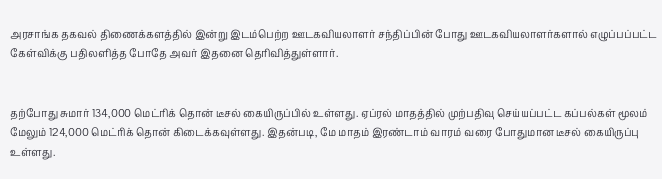அரசாங்க தகவல் திணைக்களத்தில் இன்று இடம்பெற்ற ஊடகவியலாளர் சந்திப்பின் போது ஊடகவியலாளர்களால் எழுப்பப்பட்ட கேள்விக்கு பதிலளித்த போதே அவர் இதனை தெரிவித்துள்ளார்.


தற்போது சுமார் 134,000 மெட்ரிக் தொன் டீசல் கையிருப்பில் உள்ளது. ஏப்ரல் மாதத்தில் முற்பதிவு செய்யப்பட்ட கப்பல்கள் மூலம் மேலும் 124,000 மெட்ரிக் தொன் கிடைக்கவுள்ளது. இதன்படி, மே மாதம் இரண்டாம் வாரம் வரை போதுமான டீசல் கையிருப்பு உள்ளது.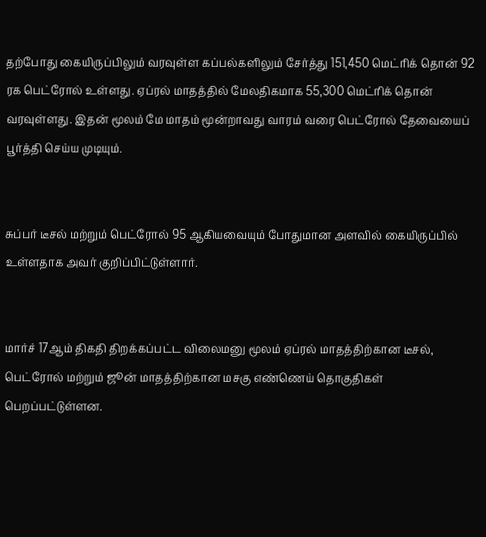தற்போது கையிருப்பிலும் வரவுள்ள கப்பல்களிலும் சேர்த்து 151,450 மெட்ரிக் தொன் 92 ரக பெட்ரோல் உள்ளது. ஏப்ரல் மாதத்தில் மேலதிகமாக 55,300 மெட்ரிக் தொன் வரவுள்ளது. இதன் மூலம் மே மாதம் மூன்றாவது வாரம் வரை பெட்ரோல் தேவையைப் பூர்த்தி செய்ய முடியும்.


சுப்பர் டீசல் மற்றும் பெட்ரோல் 95 ஆகியவையும் போதுமான அளவில் கையிருப்பில் உள்ளதாக அவர் குறிப்பிட்டுள்ளார்.


மார்ச் 17ஆம் திகதி திறக்கப்பட்ட விலைமனு மூலம் ஏப்ரல் மாதத்திற்கான டீசல், பெட்ரோல் மற்றும் ஜூன் மாதத்திற்கான மசகு எண்ணெய் தொகுதிகள் பெறப்பட்டுள்ளன.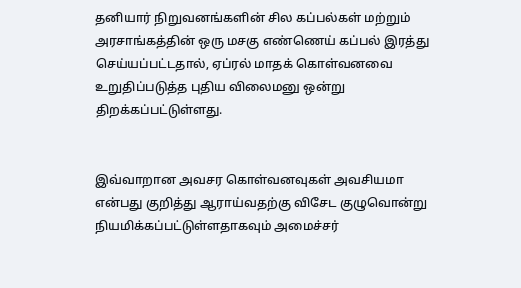தனியார் நிறுவனங்களின் சில கப்பல்கள் மற்றும் அரசாங்கத்தின் ஒரு மசகு எண்ணெய் கப்பல் இரத்து செய்யப்பட்டதால், ஏப்ரல் மாதக் கொள்வனவை உறுதிப்படுத்த புதிய விலைமனு ஒன்று திறக்கப்பட்டுள்ளது.


இவ்வாறான அவசர கொள்வனவுகள் அவசியமா என்பது குறித்து ஆராய்வதற்கு விசேட குழுவொன்று நியமிக்கப்பட்டுள்ளதாகவும் அமைச்சர்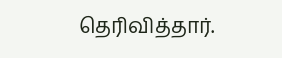தெரிவித்தார்.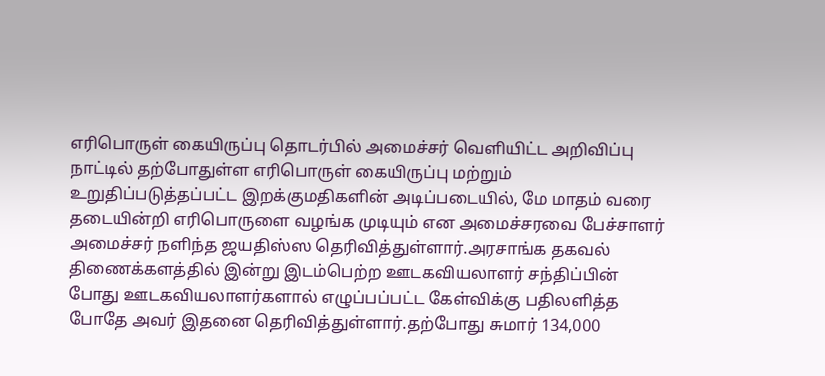எரிபொருள் கையிருப்பு தொடர்பில் அமைச்சர் வெளியிட்ட அறிவிப்பு நாட்டில் தற்போதுள்ள எரிபொருள் கையிருப்பு மற்றும் உறுதிப்படுத்தப்பட்ட இறக்குமதிகளின் அடிப்படையில், மே மாதம் வரை தடையின்றி எரிபொருளை வழங்க முடியும் என அமைச்சரவை பேச்சாளர் அமைச்சர் நளிந்த ஜயதிஸ்ஸ தெரிவித்துள்ளார்.அரசாங்க தகவல் திணைக்களத்தில் இன்று இடம்பெற்ற ஊடகவியலாளர் சந்திப்பின் போது ஊடகவியலாளர்களால் எழுப்பப்பட்ட கேள்விக்கு பதிலளித்த போதே அவர் இதனை தெரிவித்துள்ளார்.தற்போது சுமார் 134,000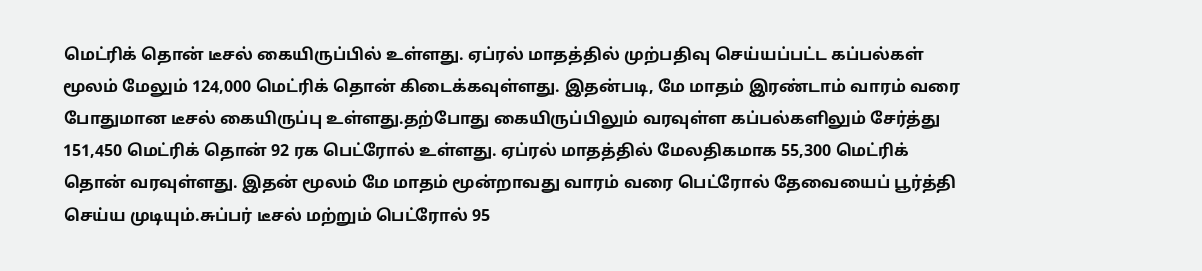மெட்ரிக் தொன் டீசல் கையிருப்பில் உள்ளது. ஏப்ரல் மாதத்தில் முற்பதிவு செய்யப்பட்ட கப்பல்கள் மூலம் மேலும் 124,000 மெட்ரிக் தொன் கிடைக்கவுள்ளது. இதன்படி, மே மாதம் இரண்டாம் வாரம் வரை போதுமான டீசல் கையிருப்பு உள்ளது.தற்போது கையிருப்பிலும் வரவுள்ள கப்பல்களிலும் சேர்த்து 151,450 மெட்ரிக் தொன் 92 ரக பெட்ரோல் உள்ளது. ஏப்ரல் மாதத்தில் மேலதிகமாக 55,300 மெட்ரிக் தொன் வரவுள்ளது. இதன் மூலம் மே மாதம் மூன்றாவது வாரம் வரை பெட்ரோல் தேவையைப் பூர்த்தி செய்ய முடியும்.சுப்பர் டீசல் மற்றும் பெட்ரோல் 95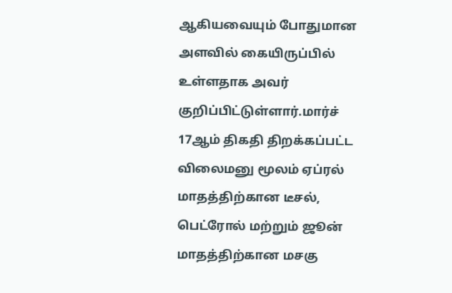ஆகியவையும் போதுமான அளவில் கையிருப்பில் உள்ளதாக அவர் குறிப்பிட்டுள்ளார்.மார்ச் 17ஆம் திகதி திறக்கப்பட்ட விலைமனு மூலம் ஏப்ரல் மாதத்திற்கான டீசல், பெட்ரோல் மற்றும் ஜூன் மாதத்திற்கான மசகு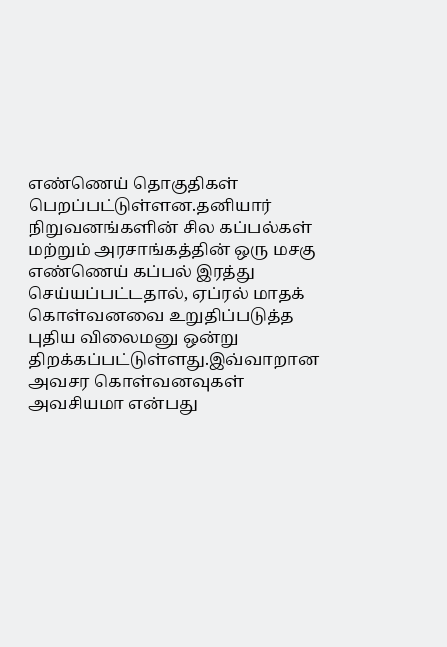எண்ணெய் தொகுதிகள் பெறப்பட்டுள்ளன.தனியார் நிறுவனங்களின் சில கப்பல்கள் மற்றும் அரசாங்கத்தின் ஒரு மசகு எண்ணெய் கப்பல் இரத்து செய்யப்பட்டதால், ஏப்ரல் மாதக் கொள்வனவை உறுதிப்படுத்த புதிய விலைமனு ஒன்று திறக்கப்பட்டுள்ளது.இவ்வாறான அவசர கொள்வனவுகள் அவசியமா என்பது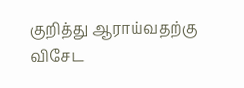குறித்து ஆராய்வதற்கு விசேட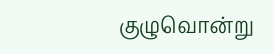குழுவொன்று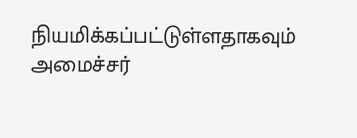நியமிக்கப்பட்டுள்ளதாகவும் அமைச்சர்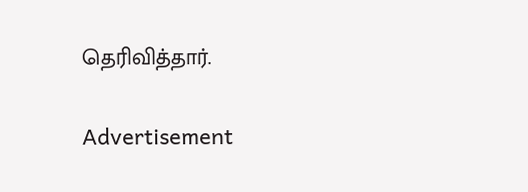தெரிவித்தார்.

Advertisement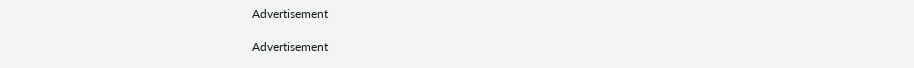Advertisement

Advertisement